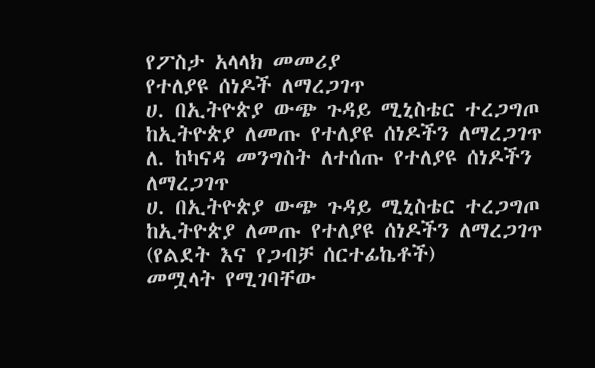የፖስታ አላላክ መመሪያ
የተለያዩ ሰነዶች ለማረጋገጥ
ሀ. በኢትዮጵያ ውጭ ጉዳይ ሚኒስቴር ተረጋግጦ ከኢትዮጵያ ለመጡ የተለያዩ ሰነዶችን ለማረጋገጥ
ለ. ከካናዳ መንግስት ለተሰጡ የተለያዩ ሰነዶችን ለማረጋገጥ
ሀ. በኢትዮጵያ ውጭ ጉዳይ ሚኒስቴር ተረጋግጦ ከኢትዮጵያ ለመጡ የተለያዩ ሰነዶችን ለማረጋገጥ
(የልደት እና የጋብቻ ሰርተፊኬቶች)
መሟላት የሚገባቸው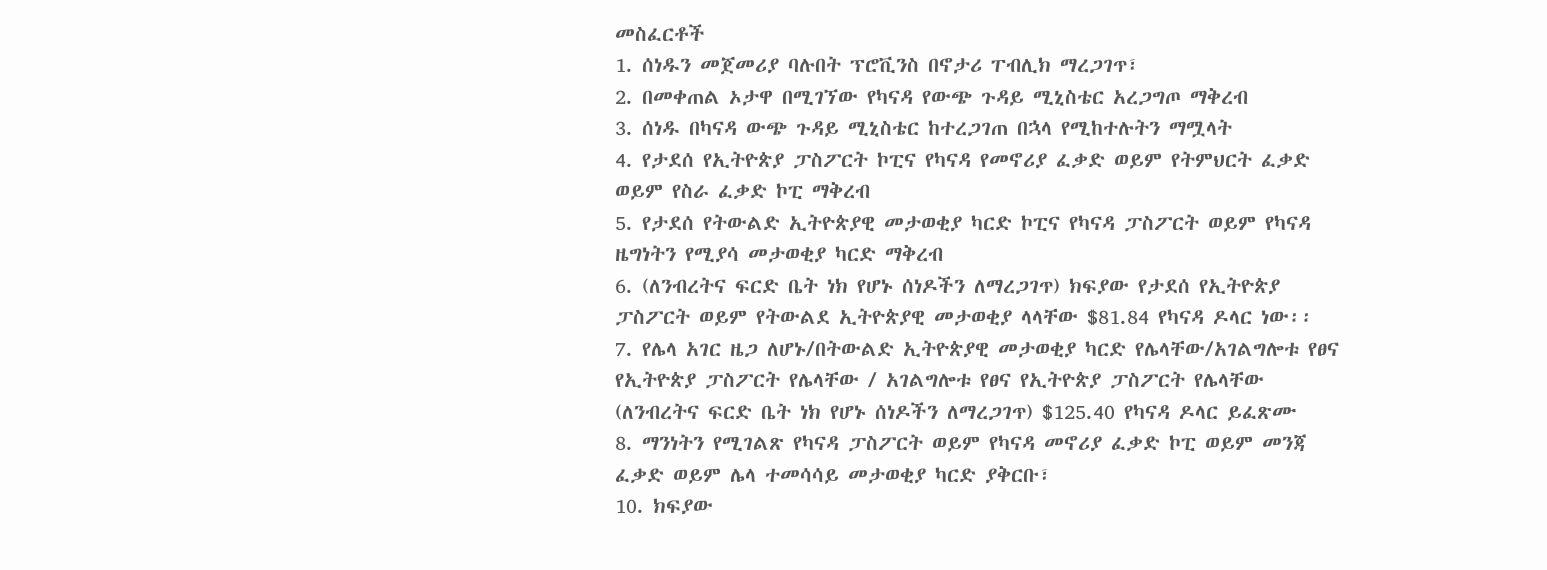መስፈርቶች
1. ሰነዱን መጀመሪያ ባሉበት ፕሮቪንስ በኖታሪ ፐብሊክ ማረጋገጥ፣
2. በመቀጠል ኦታዋ በሚገኘው የካናዳ የውጭ ጉዳይ ሚኒስቴር አረጋግጦ ማቅረብ
3. ሰነዱ በካናዳ ውጭ ጉዳይ ሚኒስቴር ከተረጋገጠ በኋላ የሚከተሉትን ማሟላት
4. የታደሰ የኢትዮጵያ ፓስፖርት ኮፒና የካናዳ የመኖሪያ ፈቃድ ወይም የትምህርት ፈቃድ ወይም የስራ ፈቃድ ኮፒ ማቅረብ
5. የታደሰ የትውልድ ኢትዮጵያዊ መታወቂያ ካርድ ኮፒና የካናዳ ፓስፖርት ወይም የካናዳ ዜግነትን የሚያሳ መታወቂያ ካርድ ማቅረብ
6. (ለንብረትና ፍርድ ቤት ነክ የሆኑ ሰነዶችን ለማረጋገጥ) ክፍያው የታደሰ የኢትዮጵያ ፓስፖርት ወይም የትውልደ ኢትዮጵያዊ መታወቂያ ላላቸው $81.84 የካናዳ ዶላር ነው፡፡
7. የሌላ አገር ዜጋ ለሆኑ/በትውልድ ኢትዮጵያዊ መታወቂያ ካርድ የሌላቸው/አገልግሎቱ የፀና የኢትዮጵያ ፓስፖርት የሌላቸው / አገልግሎቱ የፀና የኢትዮጵያ ፓስፖርት የሌላቸው (ለንብረትና ፍርድ ቤት ነክ የሆኑ ሰነዶችን ለማረጋገጥ) $125.40 የካናዳ ዶላር ይፈጽሙ
8. ማንነትን የሚገልጽ የካናዳ ፓስፖርት ወይም የካናዳ መኖሪያ ፈቃድ ኮፒ ወይም መንጃ ፈቃድ ወይም ሌላ ተመሳሳይ መታወቂያ ካርድ ያቅርቡ፣
10. ክፍያው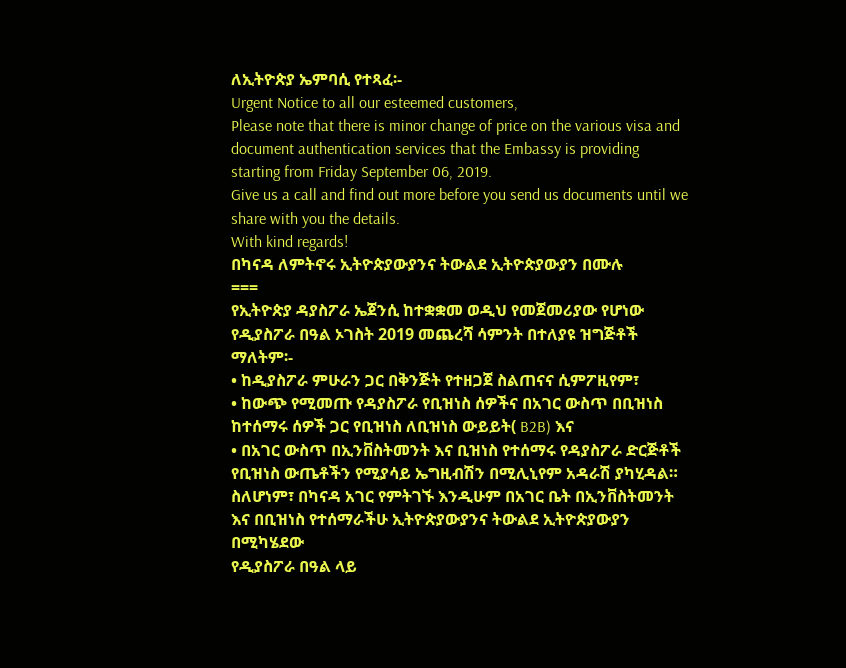ለኢትዮጵያ ኤምባሲ የተጻፈ፡-
Urgent Notice to all our esteemed customers,
Please note that there is minor change of price on the various visa and document authentication services that the Embassy is providing starting from Friday September 06, 2019.
Give us a call and find out more before you send us documents until we share with you the details.
With kind regards!
በካናዳ ለምትኖሩ ኢትዮጵያውያንና ትውልደ ኢትዮጵያውያን በሙሉ
===
የኢትዮጵያ ዳያስፖራ ኤጀንሲ ከተቋቋመ ወዲህ የመጀመሪያው የሆነው የዲያስፖራ በዓል ኦገስት 2019 መጨረሻ ሳምንት በተለያዩ ዝግጅቶች ማለትም፡-
• ከዲያስፖራ ምሁራን ጋር በቅንጅት የተዘጋጀ ስልጠናና ሲምፖዚየም፣
• ከውጭ የሚመጡ የዳያስፖራ የቢዝነስ ሰዎችና በአገር ውስጥ በቢዝነስ ከተሰማሩ ሰዎች ጋር የቢዝነስ ለቢዝነስ ውይይት( B2B) እና
• በአገር ውስጥ በኢንቨስትመንት እና ቢዝነስ የተሰማሩ የዳያስፖራ ድርጅቶች የቢዝነስ ውጤቶችን የሚያሳይ ኤግዚብሽን በሚሊኒየም አዳራሽ ያካሂዳል።
ስለሆነም፣ በካናዳ አገር የምትገኙ እንዲሁም በአገር ቤት በኢንቨስትመንት እና በቢዝነስ የተሰማራችሁ ኢትዮጵያውያንና ትውልደ ኢትዮጵያውያን በሚካሄደው
የዲያስፖራ በዓል ላይ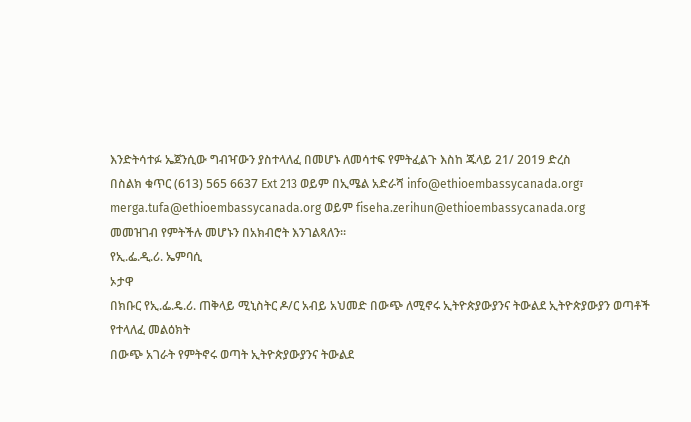እንድትሳተፉ ኤጀንሲው ግብዣውን ያስተላለፈ በመሆኑ ለመሳተፍ የምትፈልጉ እስከ ጁላይ 21/ 2019 ድረስ
በስልክ ቁጥር (613) 565 6637 Ext 213 ወይም በኢሜል አድራሻ info@ethioembassycanada.org፣
merga.tufa@ethioembassycanada.org ወይም fiseha.zerihun@ethioembassycanada.org
መመዝገብ የምትችሉ መሆኑን በአክብሮት እንገልጻለን።
የኢ.ፌ.ዲ.ሪ. ኤምባሲ
ኦታዋ
በክቡር የኢ.ፌ.ዴ.ሪ. ጠቅላይ ሚኒስትር ዶ/ር አብይ አህመድ በውጭ ለሚኖሩ ኢትዮጵያውያንና ትውልደ ኢትዮጵያውያን ወጣቶች የተላለፈ መልዕክት
በውጭ አገራት የምትኖሩ ወጣት ኢትዮጵያውያንና ትውልደ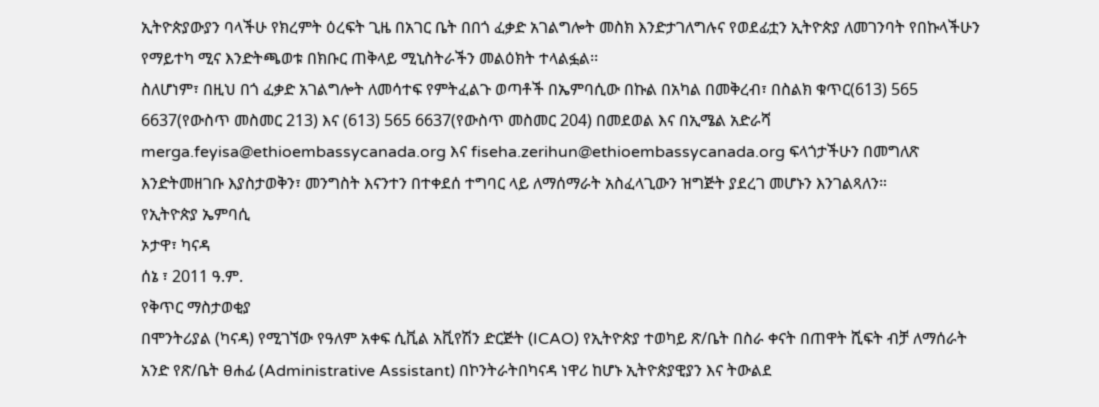ኢትዮጵያውያን ባላችሁ የክረምት ዕረፍት ጊዜ በአገር ቤት በበጎ ፈቃድ አገልግሎት መስክ እንድታገለግሉና የወደፊቷን ኢትዮጵያ ለመገንባት የበኩላችሁን የማይተካ ሚና እንድትጫወቱ በክቡር ጠቅላይ ሚኒስትራችን መልዕክት ተላልፏል፡፡
ስለሆነም፣ በዚህ በጎ ፈቃድ አገልግሎት ለመሳተፍ የምትፈልጉ ወጣቶች በኤምባሲው በኩል በአካል በመቅረብ፣ በስልክ ቁጥር(613) 565 6637(የውስጥ መስመር 213) እና (613) 565 6637(የውስጥ መስመር 204) በመደወል እና በኢሜል አድራሻ merga.feyisa@ethioembassycanada.org እና fiseha.zerihun@ethioembassycanada.org ፍላጎታችሁን በመግለጽ እንድትመዘገቡ እያስታወቅን፣ መንግስት እናንተን በተቀደሰ ተግባር ላይ ለማሰማራት አስፈላጊውን ዝግጅት ያደረገ መሆኑን እንገልጻለን።
የኢትዮጵያ ኤምባሲ
ኦታዋ፣ ካናዳ
ሰኔ ፣ 2011 ዓ.ም.
የቅጥር ማስታወቂያ
በሞንትሪያል (ካናዳ) የሚገኘው የዓለም አቀፍ ሲቪል አቪየሽን ድርጅት (ICAO) የኢትዮጵያ ተወካይ ጽ/ቤት በስራ ቀናት በጠዋት ሺፍት ብቻ ለማሰራት አንድ የጽ/ቤት ፀሐፊ (Administrative Assistant) በኮንትራትበካናዳ ነዋሪ ከሆኑ ኢትዮጵያዊያን እና ትውልደ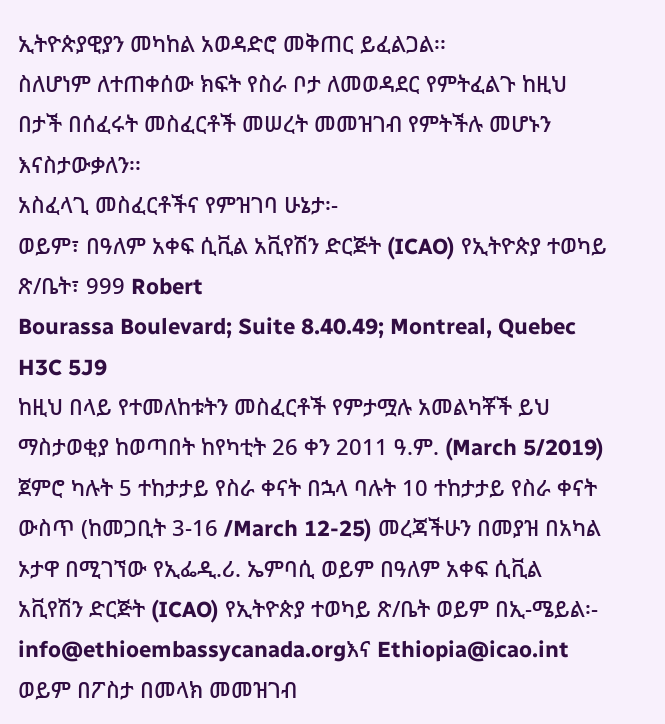ኢትዮጵያዊያን መካከል አወዳድሮ መቅጠር ይፈልጋል፡፡
ስለሆነም ለተጠቀሰው ክፍት የስራ ቦታ ለመወዳደር የምትፈልጉ ከዚህ በታች በሰፈሩት መስፈርቶች መሠረት መመዝገብ የምትችሉ መሆኑን እናስታውቃለን፡፡
አስፈላጊ መስፈርቶችና የምዝገባ ሁኔታ፡-
ወይም፣ በዓለም አቀፍ ሲቪል አቪየሽን ድርጅት (ICAO) የኢትዮጵያ ተወካይ ጽ/ቤት፣ 999 Robert
Bourassa Boulevard; Suite 8.40.49; Montreal, Quebec H3C 5J9
ከዚህ በላይ የተመለከቱትን መስፈርቶች የምታሟሉ አመልካቾች ይህ ማስታወቂያ ከወጣበት ከየካቲት 26 ቀን 2011 ዓ.ም. (March 5/2019) ጀምሮ ካሉት 5 ተከታታይ የስራ ቀናት በኋላ ባሉት 10 ተከታታይ የስራ ቀናት ውስጥ (ከመጋቢት 3-16 /March 12-25) መረጃችሁን በመያዝ በአካል ኦታዋ በሚገኘው የኢፌዲ.ሪ. ኤምባሲ ወይም በዓለም አቀፍ ሲቪል አቪየሽን ድርጅት (ICAO) የኢትዮጵያ ተወካይ ጽ/ቤት ወይም በኢ-ሜይል፡- info@ethioembassycanada.orgእና Ethiopia@icao.int ወይም በፖስታ በመላክ መመዝገብ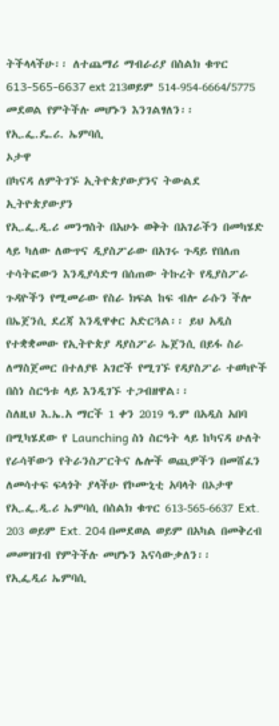ትችላላችሁ፡፡ ለተጨማሪ ማብራሪያ በስልክ ቁጥር 613-565-6637 ext 213ወይም 514-954-6664/5775 መደወል የምትችሉ መሆኑን እንገልፃለን፡፡
የኢ.ፌ.ዴ.ሪ. ኤምባሲ
ኦታዋ
በካናዳ ለምትገኙ ኢትዮጵያውያንና ትውልደ ኢትዮጵያውያን
የኢ.ፌ.ዲ.ሪ መንግስት በአሁኑ ወቅት በአገራችን በመካሄድ ላይ ካለው ለውጥና ዲያስፖራው በአገሩ ጉዳይ የበለጠ ተሳትፎውን እንዲያሳድግ በሰጠው ትኩረት የዲያስፖራ ጉዳዮችን የሚመራው የስራ ክፍል ከፍ ብሎ ራሱን ችሎ በኤጀንሲ ደረጃ እንዲዋቀር አድርጓል፡፡ ይህ አዲስ የተቋቋመው የኢትዮጵያ ዳያስፖራ ኤጀንሲ በይፋ ስራ ለማስጀመር በተለያዩ አገሮች የሚገኙ የዳያስፖራ ተወካዮች በስነ ስርዓቱ ላይ እንዲገኙ ተጋብዘዋል፡፡
ስለዚህ እ.ኤ.አ ማርች 1 ቀን 2019 ዓ.ም በአዲስ አበባ በሚካሄደው የ Launching ስነ ስርዓት ላይ ከካናዳ ሁለት የራሳቸውን የትራንስፖርትና ሌሎች ወጪዎችን በመሸፈን ለመሳተፍ ፍላጎት ያላችሁ የኮሙኒቲ አባላት በኦታዋ የኢ.ፌ.ዲ.ሪ ኤምባሲ በስልክ ቁጥር 613-565-6637 Ext. 203 ወይም Ext. 204 በመደወል ወይም በአካል በመቅረብ መመዝገብ የምትችሉ መሆኑን እናሳውቃለን፡፡
የኢፌዲሪ ኤምባሲ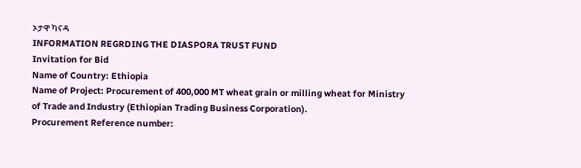ኦታዋ ካናዳ
INFORMATION REGRDING THE DIASPORA TRUST FUND
Invitation for Bid
Name of Country: Ethiopia
Name of Project: Procurement of 400,000 MT wheat grain or milling wheat for Ministry of Trade and Industry (Ethiopian Trading Business Corporation).
Procurement Reference number: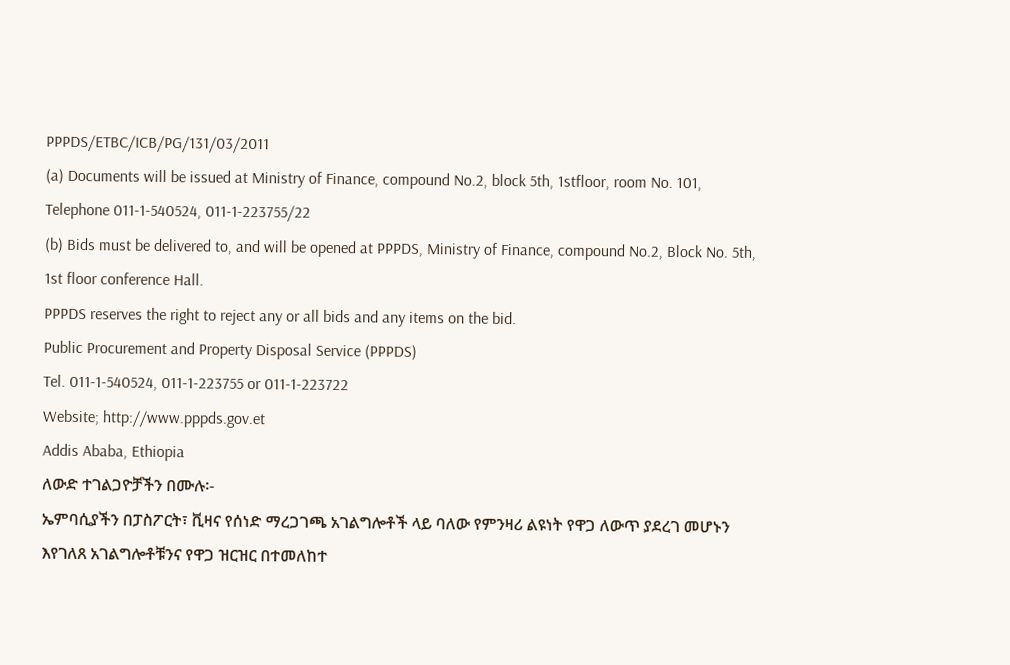PPPDS/ETBC/ICB/PG/131/03/2011
(a) Documents will be issued at Ministry of Finance, compound No.2, block 5th, 1stfloor, room No. 101, Telephone 011-1-540524, 011-1-223755/22
(b) Bids must be delivered to, and will be opened at PPPDS, Ministry of Finance, compound No.2, Block No. 5th, 1st floor conference Hall.
PPPDS reserves the right to reject any or all bids and any items on the bid.
Public Procurement and Property Disposal Service (PPPDS)
Tel. 011-1-540524, 011-1-223755 or 011-1-223722
Website; http://www.pppds.gov.et
Addis Ababa, Ethiopia
ለውድ ተገልጋዮቻችን በሙሉ፡-
ኤምባሲያችን በፓስፖርት፣ ቪዛና የሰነድ ማረጋገጫ አገልግሎቶች ላይ ባለው የምንዛሪ ልዩነት የዋጋ ለውጥ ያደረገ መሆኑን እየገለጸ አገልግሎቶቹንና የዋጋ ዝርዝር በተመለከተ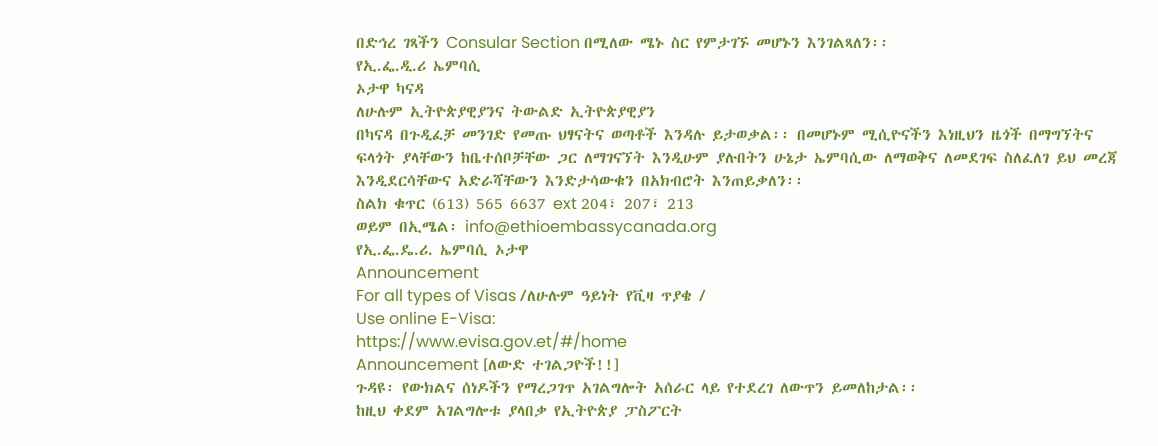በድኅረ ገጻችን Consular Section በሚለው ሜኑ ስር የምታገኙ መሆኑን እንገልጻለን፡፡
የኢ.ፌ.ዲ.ሪ ኤምባሲ
ኦታዋ ካናዳ
ለሁሉም ኢትዮጵያዊያንና ትውልድ ኢትዮጵያዊያን
በካናዳ በጉዲፈቻ መንገድ የመጡ ህፃናትና ወጣቶች እንዳሉ ይታወቃል፡፡ በመሆኑም ሚሲዮናችን እነዚህን ዜጎች በማግኘትና ፍላጎት ያላቸውን ከቤተሰቦቻቸው ጋር ለማገናኘት እንዲሁም ያሉበትን ሁኔታ ኤምባሲው ለማወቅና ለመደገፍ ስለፈለገ ይህ መረጃ እንዲደርሳቸውና አድራሻቸውን እንድታሳውቁን በአክብሮት እንጠይቃለን፡፡
ስልክ ቁጥር (613) 565 6637 ext 204፣ 207፣ 213
ወይም በኢሜል፡ info@ethioembassycanada.org
የኢ.ፌ.ዴ.ሪ. ኤምባሲ ኦታዋ
Announcement
For all types of Visas /ለሁሉም ዓይነት የቪዛ ጥያቄ /
Use online E-Visa:
https://www.evisa.gov.et/#/home
Announcement [ለውድ ተገልጋዮች!!]
ጉዳዩ፡ የውክልና ሰነዶችን የማረጋገጥ አገልግሎት አሰራር ላይ የተደረገ ለውጥን ይመለከታል፡፡
ከዚህ ቀደም አገልግሎቱ ያላበቃ የኢትዮጵያ ፓስፖርት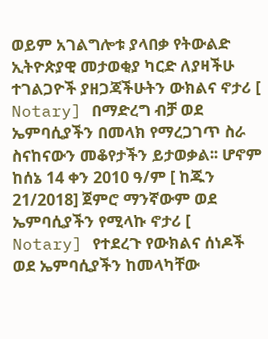ወይም አገልግሎቱ ያላበቃ የትውልድ ኢትዮጵያዊ መታወቂያ ካርድ ለያዛችሁ ተገልጋዮች ያዘጋጃችሁትን ውክልና ኖታሪ [ Notary] በማድረግ ብቻ ወደ ኤምባሲያችን በመላክ የማረጋገጥ ስራ ስናከናውን መቆየታችን ይታወቃል፡፡ ሆኖም ከሰኔ 14 ቀን 2010 ዓ/ም [ ከጁን 21/2018] ጀምሮ ማንኛውም ወደ ኤምባሲያችን የሚላኩ ኖታሪ [ Notary] የተደረጉ የውክልና ሰነዶች ወደ ኤምባሲያችን ከመላካቸው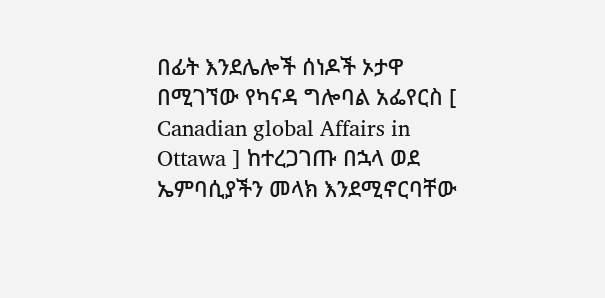በፊት እንደሌሎች ሰነዶች ኦታዋ በሚገኘው የካናዳ ግሎባል አፌየርስ [ Canadian global Affairs in Ottawa ] ከተረጋገጡ በኋላ ወደ ኤምባሲያችን መላክ እንደሚኖርባቸው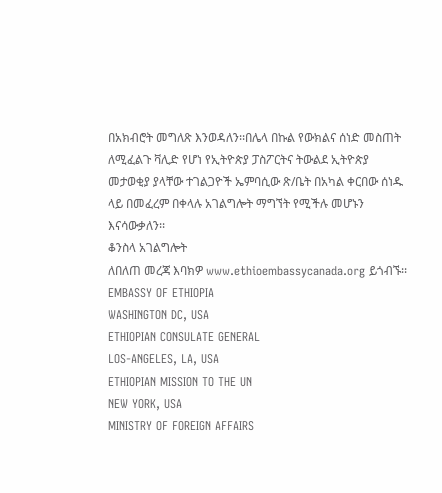በአክብሮት መግለጽ እንወዳለን፡፡በሌላ በኩል የውክልና ሰነድ መስጠት ለሚፈልጉ ቫሊድ የሆነ የኢትዮጵያ ፓስፖርትና ትውልደ ኢትዮጵያ መታወቂያ ያላቸው ተገልጋዮች ኤምባሲው ጽ/ቤት በአካል ቀርበው ሰነዱ ላይ በመፈረም በቀላሉ አገልግሎት ማግኘት የሚችሉ መሆኑን እናሳውቃለን፡፡
ቆንስላ አገልግሎት
ለበለጠ መረጃ እባክዎ www.ethioembassycanada.org ይጎብኙ፡፡
EMBASSY OF ETHIOPIA
WASHINGTON DC, USA
ETHIOPIAN CONSULATE GENERAL
LOS-ANGELES, LA, USA
ETHIOPIAN MISSION TO THE UN
NEW YORK, USA
MINISTRY OF FOREIGN AFFAIRS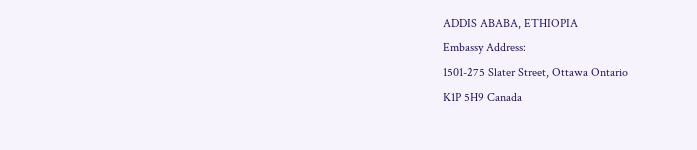ADDIS ABABA, ETHIOPIA
Embassy Address:
1501-275 Slater Street, Ottawa Ontario
K1P 5H9 Canada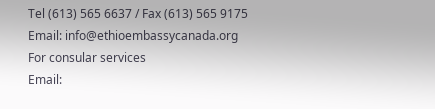Tel (613) 565 6637 / Fax (613) 565 9175
Email: info@ethioembassycanada.org
For consular services
Email: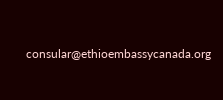consular@ethioembassycanada.org